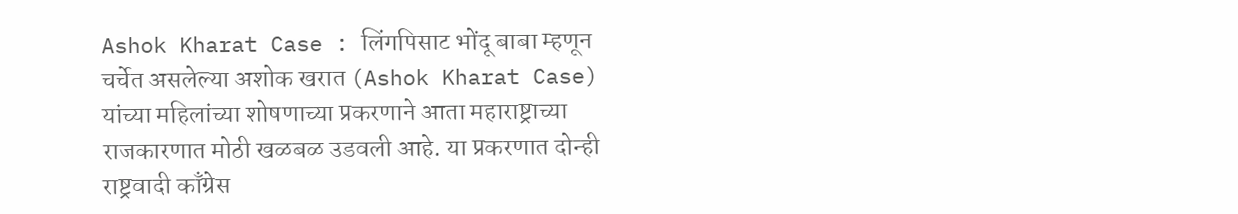Ashok Kharat Case : लिंगपिसाट भोंदू बाबा म्हणून चर्चेत असलेल्या अशोक खरात (Ashok Kharat Case) यांच्या महिलांच्या शोषणाच्या प्रकरणाने आता महाराष्ट्राच्या राजकारणात मोठी खळबळ उडवली आहे. या प्रकरणात दोन्ही राष्ट्रवादी काँग्रेस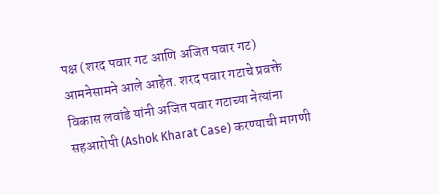पक्ष (शरद पवार गट आणि अजित पवार गट) आमनेसामने आले आहेत. शरद पवार गटाचे प्रवक्ते विकास लवांडे यांनी अजित पवार गटाच्या नेत्यांना सहआरोपी (Ashok Kharat Case) करण्याची मागणी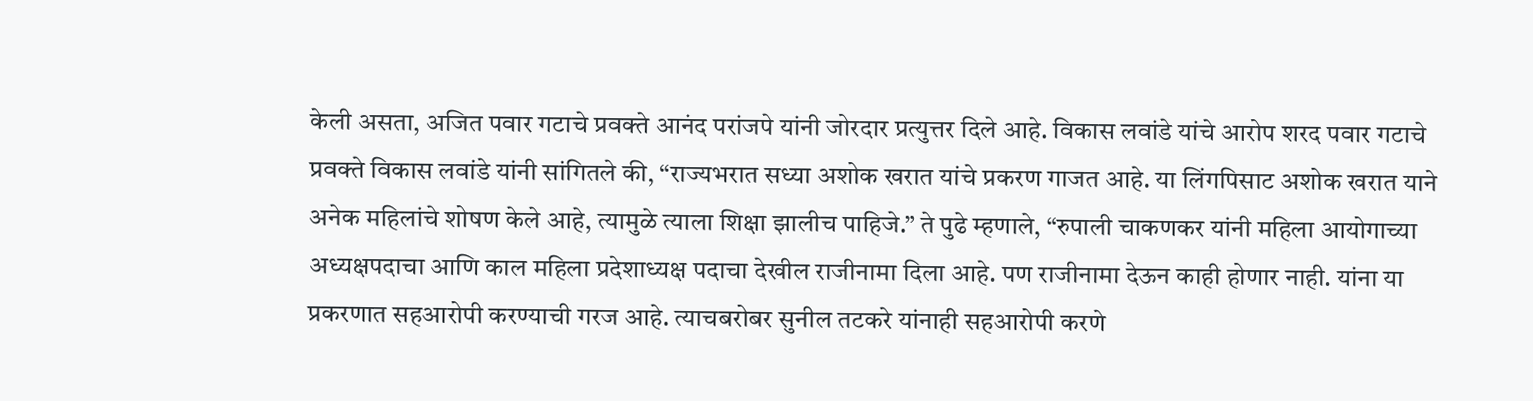केली असता, अजित पवार गटाचे प्रवक्ते आनंद परांजपे यांनी जोरदार प्रत्युत्तर दिले आहे. विकास लवांडे यांचे आरोप शरद पवार गटाचे प्रवक्ते विकास लवांडे यांनी सांगितले की, “राज्यभरात सध्या अशोक खरात यांचे प्रकरण गाजत आहे. या लिंगपिसाट अशोक खरात याने अनेक महिलांचे शोषण केले आहे, त्यामुळे त्याला शिक्षा झालीच पाहिजे.” ते पुढे म्हणाले, “रुपाली चाकणकर यांनी महिला आयोगाच्या अध्यक्षपदाचा आणि काल महिला प्रदेशाध्यक्ष पदाचा देखील राजीनामा दिला आहे. पण राजीनामा देऊन काही होणार नाही. यांना या प्रकरणात सहआरोपी करण्याची गरज आहे. त्याचबरोबर सुनील तटकरे यांनाही सहआरोपी करणे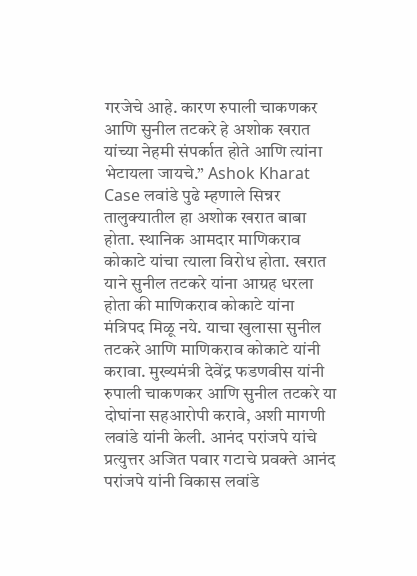गरजेचे आहे. कारण रुपाली चाकणकर आणि सुनील तटकरे हे अशोक खरात यांच्या नेहमी संपर्कात होते आणि त्यांना भेटायला जायचे.” Ashok Kharat Case लवांडे पुढे म्हणाले सिन्नर तालुक्यातील हा अशोक खरात बाबा होता. स्थानिक आमदार माणिकराव कोकाटे यांचा त्याला विरोध होता. खरात याने सुनील तटकरे यांना आग्रह धरला होता की माणिकराव कोकाटे यांना मंत्रिपद मिळू नये. याचा खुलासा सुनील तटकरे आणि माणिकराव कोकाटे यांनी करावा. मुख्यमंत्री देवेंद्र फडणवीस यांनी रुपाली चाकणकर आणि सुनील तटकरे या दोघांना सहआरोपी करावे, अशी मागणी लवांडे यांनी केली. आनंद परांजपे यांचे प्रत्युत्तर अजित पवार गटाचे प्रवक्ते आनंद परांजपे यांनी विकास लवांडे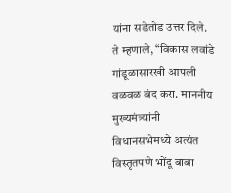यांना सडेतोड उत्तर दिले. ते म्हणाले, “विकास लवांडे गांडूळासारखी आपली वळवळ बंद करा. माननीय मुख्यमंत्र्यांनी विधानसभेमध्ये अत्यंत विस्तृतपणे भोंदू बाबा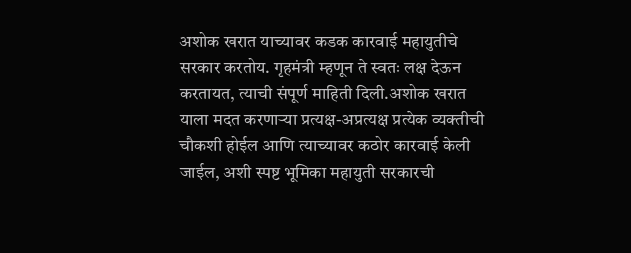अशोक खरात याच्यावर कडक कारवाई महायुतीचे सरकार करतोय. गृहमंत्री म्हणून ते स्वतः लक्ष देऊन करतायत, त्याची संपूर्ण माहिती दिली.अशोक खरात याला मदत करणाऱ्या प्रत्यक्ष-अप्रत्यक्ष प्रत्येक व्यक्तीची चौकशी होईल आणि त्याच्यावर कठोर कारवाई केली जाईल, अशी स्पष्ट भूमिका महायुती सरकारची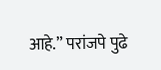आहे.” परांजपे पुढे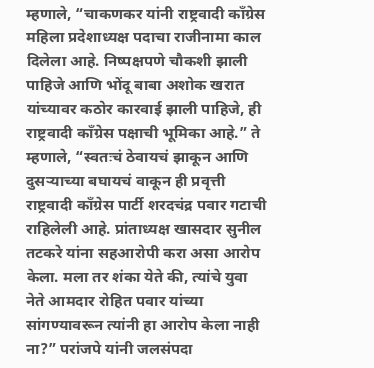म्हणाले, “चाकणकर यांनी राष्ट्रवादी काँग्रेस महिला प्रदेशाध्यक्ष पदाचा राजीनामा काल दिलेला आहे. निष्पक्षपणे चौकशी झाली पाहिजे आणि भोंदू बाबा अशोक खरात यांच्यावर कठोर कारवाई झाली पाहिजे, ही राष्ट्रवादी काँग्रेस पक्षाची भूमिका आहे.” ते म्हणाले, “स्वतःचं ठेवायचं झाकून आणि दुसऱ्याच्या बघायचं वाकून ही प्रवृत्ती राष्ट्रवादी काँग्रेस पार्टी शरदचंद्र पवार गटाची राहिलेली आहे. प्रांताध्यक्ष खासदार सुनील तटकरे यांना सहआरोपी करा असा आरोप केला. मला तर शंका येते की, त्यांचे युवा नेते आमदार रोहित पवार यांच्या सांगण्यावरून त्यांनी हा आरोप केला नाही ना?” परांजपे यांनी जलसंपदा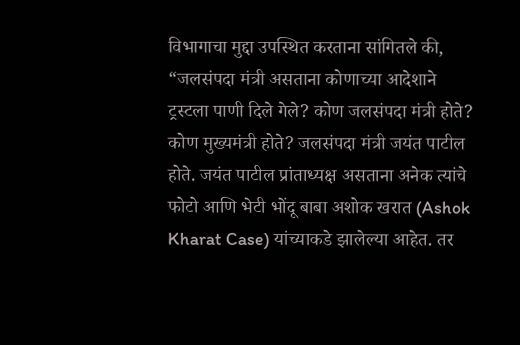विभागाचा मुद्दा उपस्थित करताना सांगितले की, “जलसंपदा मंत्री असताना कोणाच्या आदेशाने ट्रस्टला पाणी दिले गेले? कोण जलसंपदा मंत्री होते? कोण मुख्यमंत्री होते? जलसंपदा मंत्री जयंत पाटील होते. जयंत पाटील प्रांताध्यक्ष असताना अनेक त्यांचे फोटो आणि भेटी भोंदू बाबा अशोक खरात (Ashok Kharat Case) यांच्याकडे झालेल्या आहेत. तर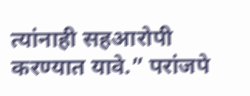त्यांनाही सहआरोपी करण्यात यावे.” परांजपे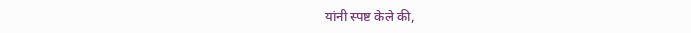यांनी स्पष्ट केले की,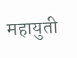महायुती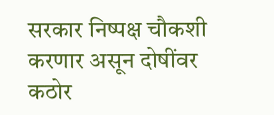सरकार निष्पक्ष चौकशी करणार असून दोषींवर कठोर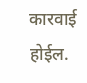कारवाई होईल.